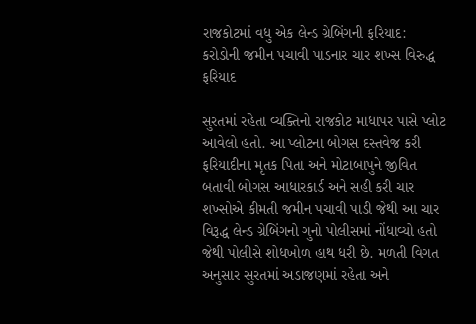રાજકોટમાં વધુ એક લેન્ડ ગ્રેબિંગની ફરિયાદ: કરોડોની જમીન પચાવી પાડનાર ચાર શખ્સ વિરુદ્ધ ફરિયાદ

સુરતમાં રહેતા વ્યક્તિનો રાજકોટ માધાપર પાસે પ્લોટ આવેલો હતો. આ પ્લોટના બોગસ દસ્તવેજ કરી ફરિયાદીના મૃતક પિતા અને મોટાબાપુને જીવિત બતાવી બોગસ આધારકાર્ડ અને સહી કરી ચાર શખ્સોએ કીમતી જમીન પચાવી પાડી જેથી આ ચાર વિરૂદ્ધ લેન્ડ ગ્રેબિંગનો ગુનો પોલીસમાં નોંધાવ્યો હતો જેથી પોલીસે શોધખોળ હાથ ધરી છે. મળતી વિગત અનુસાર સુરતમાં અડાજણમાં રહેતા અને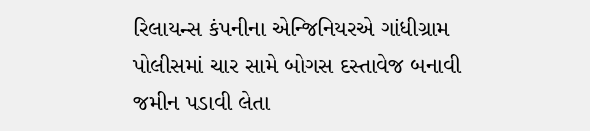રિલાયન્સ કંપનીના એન્જિનિયરએ ગાંધીગ્રામ પોલીસમાં ચાર સામે બોગસ દસ્તાવેજ બનાવી જમીન પડાવી લેતા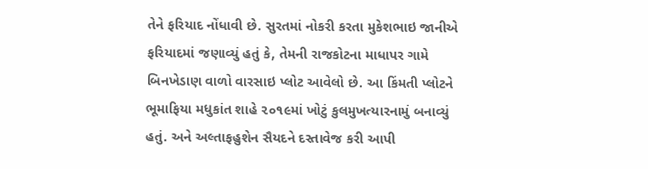તેને ફરિયાદ નોંધાવી છે. સુરતમાં નોકરી કરતા મુકેશભાઇ જાનીએ ફરિયાદમાં જણાવ્યું હતું કે, તેમની રાજકોટના માધાપર ગામે બિનખેડાણ વાળો વારસાઇ પ્લોટ આવેલો છે. આ કિંમતી પ્લોટને ભૂમાફિયા મધુકાંત શાહે ૨૦૧૯માં ખોટું કુલમુખત્યારનામું બનાવ્યું હતું. અને અલ્તાફહુશેન સૈયદને દસ્તાવેજ કરી આપી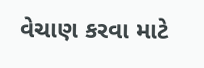વેચાણ કરવા માટે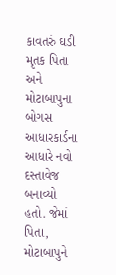કાવતરું ઘડી મૃતક પિતા અને મોટાબાપુના બોગસ આધારકાર્ડના આધારે નવો દસ્તાવેજ બનાવ્યો હતો. જેમાં પિતા, મોટાબાપુને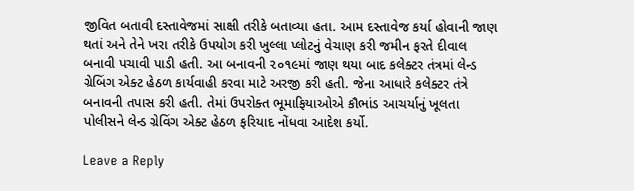જીવિત બતાવી દસ્તાવેજમાં સાક્ષી તરીકે બતાવ્યા હતા. આમ દસ્તાવેજ કર્યા હોવાની જાણ થતાં અને તેને ખરા તરીકે ઉપયોગ કરી ખુલ્લા પ્લોટનું વેચાણ કરી જમીન ફરતે દીવાલ બનાવી પચાવી પાડી હતી. આ બનાવની ૨૦૧૯માં જાણ થયા બાદ કલેક્ટર તંત્રમાં લેન્ડ ગ્રેબિંગ એક્ટ હેઠળ કાર્યવાહી કરવા માટે અરજી કરી હતી. જેના આધારે કલેક્ટર તંત્રે બનાવની તપાસ કરી હતી. તેમાં ઉપરોક્ત ભૂમાફિયાઓએ કૌભાંડ આચર્યાનું ખૂલતા પોલીસને લેન્ડ ગ્રેવિંગ એક્ટ હેઠળ ફરિયાદ નોંધવા આદેશ કર્યો.

Leave a Reply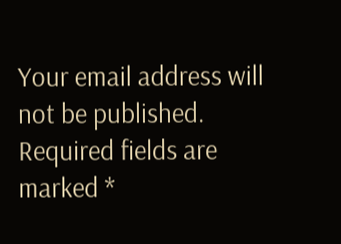Your email address will not be published. Required fields are marked *